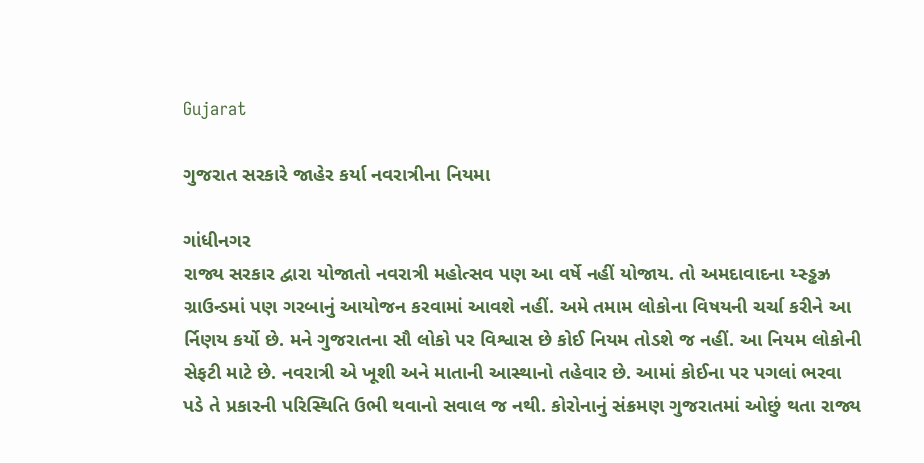Gujarat

ગુજરાત સરકારે જાહેર કર્યા નવરાત્રીના નિયમા

ગાંધીનગર
રાજ્ય સરકાર દ્વારા યોજાતો નવરાત્રી મહોત્સવ પણ આ વર્ષે નહીં યોજાય. તો અમદાવાદના ય્સ્ડ્ઢઝ્ર ગ્રાઉન્ડમાં પણ ગરબાનું આયોજન કરવામાં આવશે નહીં. અમે તમામ લોકોના વિષયની ચર્ચા કરીને આ ર્નિણય કર્યો છે. મને ગુજરાતના સૌ લોકો પર વિશ્વાસ છે કોઈ નિયમ તોડશે જ નહીં. આ નિયમ લોકોની સેફટી માટે છે. નવરાત્રી એ ખૂશી અને માતાની આસ્થાનો તહેવાર છે. આમાં કોઈના પર પગલાં ભરવા પડે તે પ્રકારની પરિસ્થિતિ ઉભી થવાનો સવાલ જ નથી. કોરોનાનું સંક્રમણ ગુજરાતમાં ઓછું થતા રાજ્ય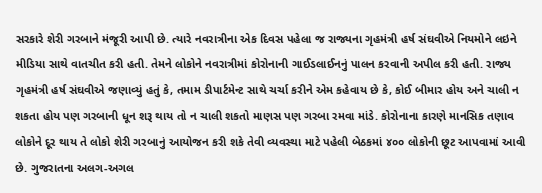સરકારે શેરી ગરબાને મંજૂરી આપી છે. ત્યારે નવરાત્રીના એક દિવસ પહેલા જ રાજ્યના ગૃહમંત્રી હર્ષ સંઘવીએ નિયમોને લઇને મીડિયા સાથે વાતચીત કરી હતી. તેમને લોકોને નવરાત્રીમાં કોરોનાની ગાઈડલાઈનનું પાલન કરવાની અપીલ કરી હતી. રાજ્ય ગૃહમંત્રી હર્ષ સંઘવીએ જણાવ્યું હતું કે, તમામ ડીપાર્ટમેન્ટ સાથે ચર્ચા કરીને એમ કહેવાય છે કે, કોઈ બીમાર હોય અને ચાલી ન શકતા હોય પણ ગરબાની ધૂન શરૂ થાય તો ન ચાલી શકતો માણસ પણ ગરબા રમવા માંડે. કોરોનાના કારણે માનસિક તણાવ લોકોને દૂર થાય તે લોકો શેરી ગરબાનું આયોજન કરી શકે તેવી વ્યવસ્થા માટે પહેલી બેઠકમાં ૪૦૦ લોકોની છૂટ આપવામાં આવી છે. ગુજરાતના અલગ-અગલ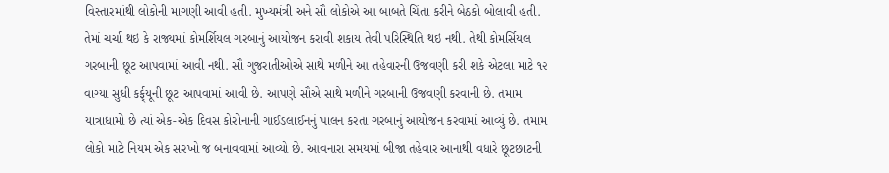વિસ્તારમાંથી લોકોની માગણી આવી હતી. મુખ્યમંત્રી અને સૌ લોકોએ આ બાબતે ચિંતા કરીને બેઠકો બોલાવી હતી. તેમાં ચર્ચા થઇ કે રાજ્યમાં કોમર્શિયલ ગરબાનું આયોજન કરાવી શકાય તેવી પરિસ્થિતિ થઇ નથી. તેથી કોમર્સિયલ ગરબાની છૂટ આપવામાં આવી નથી. સૌ ગુજરાતીઓએ સાથે મળીને આ તહેવારની ઉજવણી કરી શકે એટલા માટે ૧૨ વાગ્યા સુધી કર્ફ્‌યૂની છૂટ આપવામાં આવી છે. આપણે સૌએ સાથે મળીને ગરબાની ઉજવણી કરવાની છે. તમામ યાત્રાધામો છે ત્યાં એક-એક દિવસ કોરોનાની ગાઈડલાઈનનું પાલન કરતા ગરબાનું આયોજન કરવામાં આવ્યું છે. તમામ લોકો માટે નિયમ એક સરખો જ બનાવવામાં આવ્યો છે. આવનારા સમયમાં બીજા તહેવાર આનાથી વધારે છૂટછાટની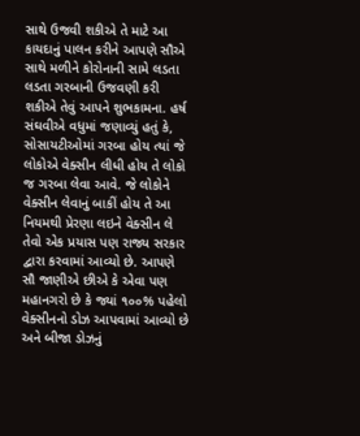સાથે ઉજવી શકીએ તે માટે આ કાયદાનું પાલન કરીને આપણે સૌએ સાથે મળીને કોરોનાની સામે લડતા લડતા ગરબાની ઉજવણી કરી શકીએ તેવું આપને શુભકામના. હર્ષ સંઘવીએ વધુમાં જણાવ્યું હતું કે, સોસાયટીઓમાં ગરબા હોય ત્યાં જે લોકોએ વેક્સીન લીધી હોય તે લોકો જ ગરબા લેવા આવે. જે લોકોને વેક્સીન લેવાનું બાકીં હોય તે આ નિયમથી પ્રેરણા લઇને વેક્સીન લે તેવો એક પ્રયાસ પણ રાજ્ય સરકાર દ્વારા કરવામાં આવ્યો છે. આપણે સૌ જાણીએ છીએ કે એવા પણ મહાનગરો છે કે જ્યાં ૧૦૦% પહેલો વેક્સીનનો ડોઝ આપવામાં આવ્યો છે અને બીજા ડોઝનું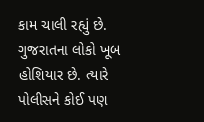કામ ચાલી રહ્યું છે. ગુજરાતના લોકો ખૂબ હોશિયાર છે. ત્યારે પોલીસને કોઈ પણ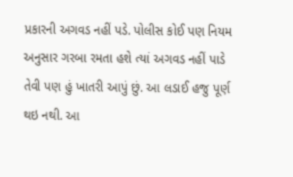પ્રકારની અગવડ નહીં પડે. પોલીસ કોઈ પણ નિયમ અનુસાર ગરબા રમતા હશે ત્યાં અગવડ નહીં પાડે તેવી પણ હું ખાતરી આપું છું. આ લડાઈ હજુ પૂર્ણ થઇ નથી. આ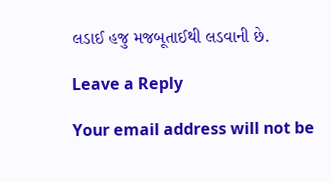લડાઈ હજુ મજબૂતાઈથી લડવાની છે.

Leave a Reply

Your email address will not be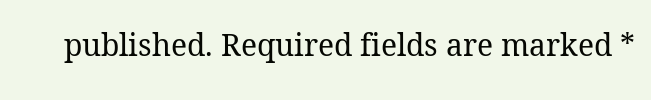published. Required fields are marked *